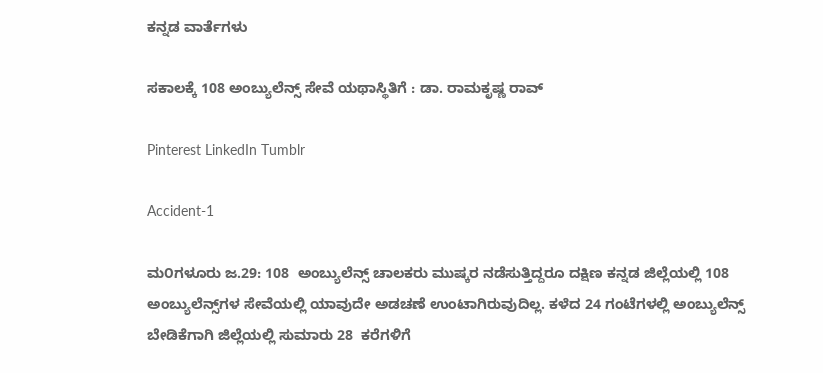ಕನ್ನಡ ವಾರ್ತೆಗಳು

ಸಕಾಲಕ್ಕೆ 108 ಅಂಬ್ಯುಲೆನ್ಸ್ ಸೇವೆ ಯಥಾಸ್ಥಿತಿಗೆ : ಡಾ. ರಾಮಕೃಷ್ಣ ರಾವ್

Pinterest LinkedIn Tumblr

Accident-1

ಮ೦ಗಳೂರು ಜ.29: 108  ಅಂಬ್ಯುಲೆನ್ಸ್ ಚಾಲಕರು ಮುಷ್ಕರ ನಡೆಸುತ್ತಿದ್ದರೂ ದಕ್ಷಿಣ ಕನ್ನಡ ಜಿಲ್ಲೆಯಲ್ಲಿ 108 ಅಂಬ್ಯುಲೆನ್ಸ್‌ಗಳ ಸೇವೆಯಲ್ಲಿ ಯಾವುದೇ ಅಡಚಣೆ ಉಂಟಾಗಿರುವುದಿಲ್ಲ. ಕಳೆದ 24 ಗಂಟೆಗಳಲ್ಲಿ ಅಂಬ್ಯುಲೆನ್ಸ್ ಬೇಡಿಕೆಗಾಗಿ ಜಿಲ್ಲೆಯಲ್ಲಿ ಸುಮಾರು 28  ಕರೆಗಳಿಗೆ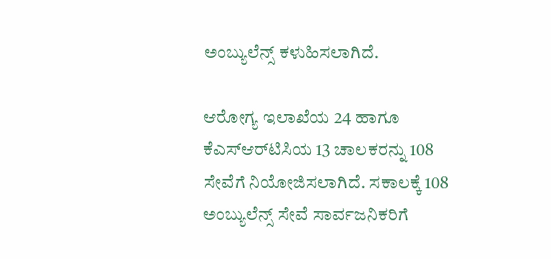ಅಂಬ್ಯುಲೆನ್ಸ್ ಕಳುಹಿಸಲಾಗಿದೆ.

ಆರೋಗ್ಯ ಇಲಾಖೆಯ 24 ಹಾಗೂ ಕೆ‌ಎಸ್‌ಆರ್‌ಟಿಸಿಯ 13 ಚಾಲಕರನ್ನು 108 ಸೇವೆಗೆ ನಿಯೋಜಿಸಲಾಗಿದೆ. ಸಕಾಲಕ್ಕೆ 108 ಅಂಬ್ಯುಲೆನ್ಸ್ ಸೇವೆ ಸಾರ್ವಜನಿಕರಿಗೆ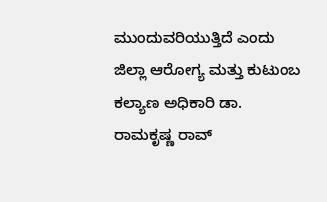ಮುಂದುವರಿಯುತ್ತಿದೆ ಎಂದು ಜಿಲ್ಲಾ ಆರೋಗ್ಯ ಮತ್ತು ಕುಟುಂಬ ಕಲ್ಯಾಣ ಅಧಿಕಾರಿ ಡಾ. ರಾಮಕೃಷ್ಣ ರಾವ್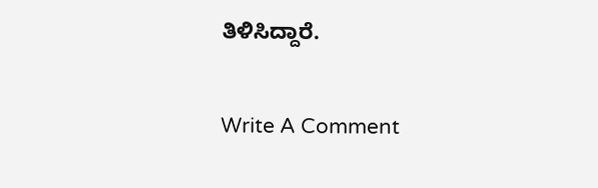ತಿಳಿಸಿದ್ದಾರೆ.

Write A Comment